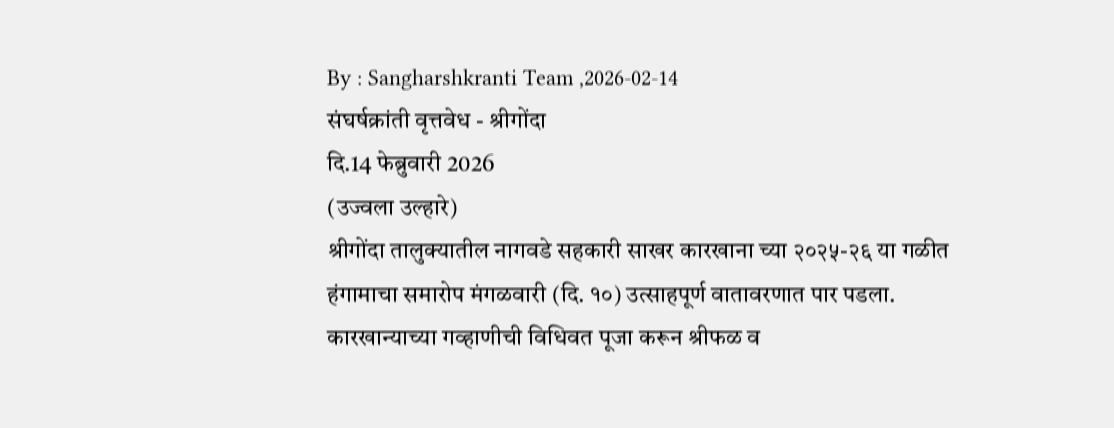By : Sangharshkranti Team ,2026-02-14
संघर्षक्रांती वृत्तवेध - श्रीगोंदा
दि.14 फेब्रुवारी 2026
(उज्वला उल्हारे)
श्रीगोंदा तालुक्यातील नागवडे सहकारी साखर कारखाना च्या २०२५-२६ या गळीत हंगामाचा समारोप मंगळवारी (दि. १०) उत्साहपूर्ण वातावरणात पार पडला. कारखान्याच्या गव्हाणीची विधिवत पूजा करून श्रीफळ व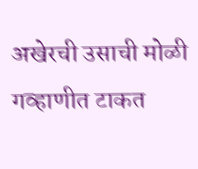अखेरची उसाची मोळी गव्हाणीत टाकत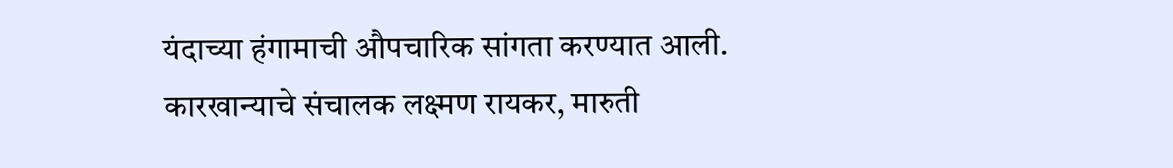यंदाच्या हंगामाची औपचारिक सांगता करण्यात आली.
कारखान्याचे संचालक लक्ष्मण रायकर, मारुती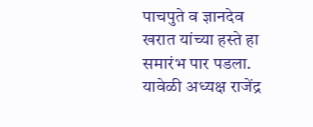पाचपुते व ज्ञानदेव खरात यांच्या हस्ते हा समारंभ पार पडला. यावेळी अध्यक्ष राजेंद्र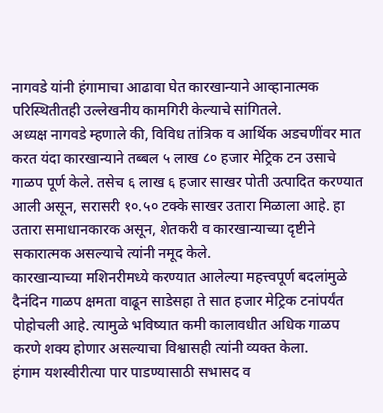नागवडे यांनी हंगामाचा आढावा घेत कारखान्याने आव्हानात्मक परिस्थितीतही उल्लेखनीय कामगिरी केल्याचे सांगितले.
अध्यक्ष नागवडे म्हणाले की, विविध तांत्रिक व आर्थिक अडचणींवर मात करत यंदा कारखान्याने तब्बल ५ लाख ८० हजार मेट्रिक टन उसाचे गाळप पूर्ण केले. तसेच ६ लाख ६ हजार साखर पोती उत्पादित करण्यात आली असून, सरासरी १०.५० टक्के साखर उतारा मिळाला आहे. हा उतारा समाधानकारक असून, शेतकरी व कारखान्याच्या दृष्टीने सकारात्मक असल्याचे त्यांनी नमूद केले.
कारखान्याच्या मशिनरीमध्ये करण्यात आलेल्या महत्त्वपूर्ण बदलांमुळे दैनंदिन गाळप क्षमता वाढून साडेसहा ते सात हजार मेट्रिक टनांपर्यंत पोहोचली आहे. त्यामुळे भविष्यात कमी कालावधीत अधिक गाळप करणे शक्य होणार असल्याचा विश्वासही त्यांनी व्यक्त केला.
हंगाम यशस्वीरीत्या पार पाडण्यासाठी सभासद व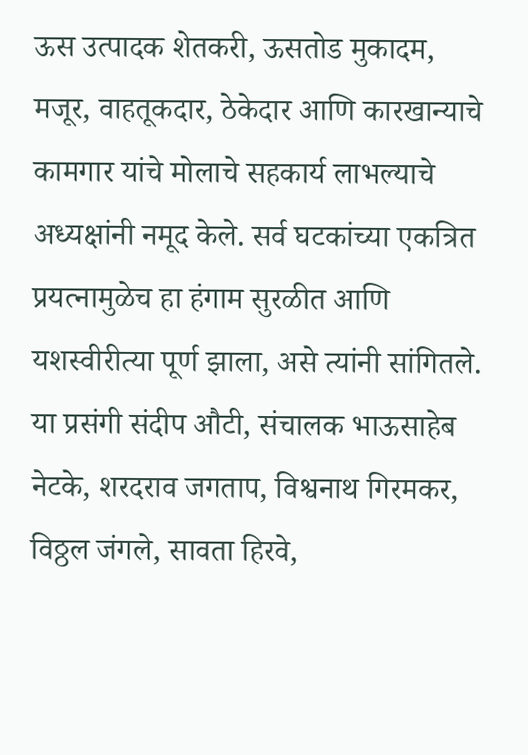ऊस उत्पादक शेतकरी, ऊसतोड मुकादम, मजूर, वाहतूकदार, ठेकेदार आणि कारखान्याचे कामगार यांचे मोलाचे सहकार्य लाभल्याचे अध्यक्षांनी नमूद केले. सर्व घटकांच्या एकत्रित प्रयत्नामुळेच हा हंगाम सुरळीत आणि यशस्वीरीत्या पूर्ण झाला, असे त्यांनी सांगितले.
या प्रसंगी संदीप औटी, संचालक भाऊसाहेब नेटके, शरदराव जगताप, विश्वनाथ गिरमकर, विठ्ठल जंगले, सावता हिरवे,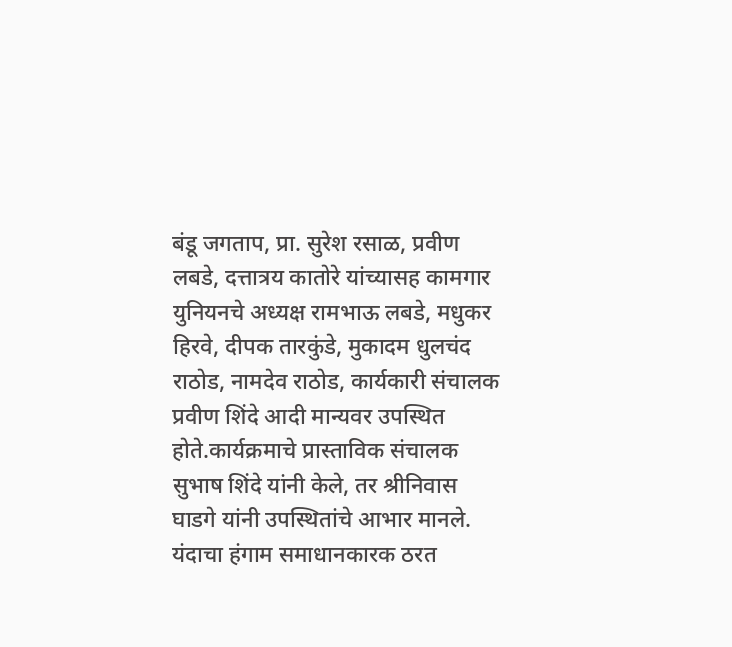बंडू जगताप, प्रा. सुरेश रसाळ, प्रवीण लबडे, दत्तात्रय कातोरे यांच्यासह कामगार युनियनचे अध्यक्ष रामभाऊ लबडे, मधुकर हिरवे, दीपक तारकुंडे, मुकादम धुलचंद राठोड, नामदेव राठोड, कार्यकारी संचालक प्रवीण शिंदे आदी मान्यवर उपस्थित होते.कार्यक्रमाचे प्रास्ताविक संचालक सुभाष शिंदे यांनी केले, तर श्रीनिवास घाडगे यांनी उपस्थितांचे आभार मानले.
यंदाचा हंगाम समाधानकारक ठरत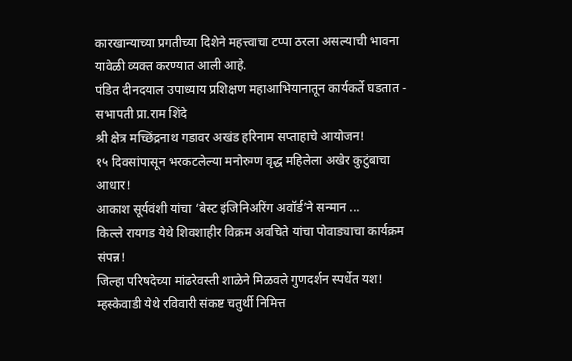कारखान्याच्या प्रगतीच्या दिशेने महत्त्वाचा टप्पा ठरला असल्याची भावना यावेळी व्यक्त करण्यात आली आहे.
पंडित दीनदयाल उपाध्याय प्रशिक्षण महाआभियानातून कार्यकर्ते घडतात - सभापती प्रा.राम शिंदे
श्री क्षेत्र मच्छिंद्रनाथ गडावर अखंड हरिनाम सप्ताहाचे आयोजन!
१५ दिवसांपासून भरकटलेल्या मनोरुग्ण वृद्ध महिलेला अखेर कुटुंबाचा आधार!
आकाश सूर्यवंशी यांचा ‘बेस्ट इंजिनिअरिंग अवॉर्ड’ने सन्मान ...
किल्ले रायगड येथे शिवशाहीर विक्रम अवचिते यांचा पोवाड्याचा कार्यक्रम संपन्न!
जिल्हा परिषदेच्या मांढरेवस्ती शाळेने मिळवले गुणदर्शन स्पर्धेत यश!
म्हस्केवाडी येथे रविवारी संकष्ट चतुर्थी निमित्त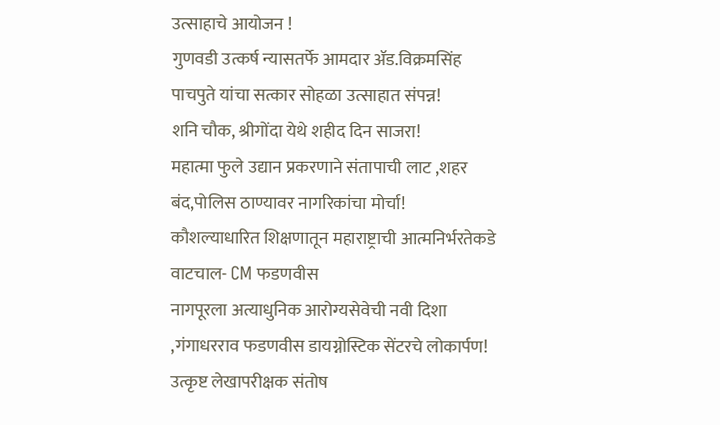उत्साहाचे आयोजन !
गुणवडी उत्कर्ष न्यासतर्फे आमदार ॲड.विक्रमसिंह पाचपुते यांचा सत्कार सोहळा उत्साहात संपन्न!
शनि चौक, श्रीगोंदा येथे शहीद दिन साजरा!
महात्मा फुले उद्यान प्रकरणाने संतापाची लाट ,शहर बंद,पोलिस ठाण्यावर नागरिकांचा मोर्चा!
कौशल्याधारित शिक्षणातून महाराष्ट्राची आत्मनिर्भरतेकडे वाटचाल- CM फडणवीस
नागपूरला अत्याधुनिक आरोग्यसेवेची नवी दिशा ,गंगाधरराव फडणवीस डायग्नोस्टिक सेंटरचे लोकार्पण!
उत्कृष्ट लेखापरीक्षक संतोष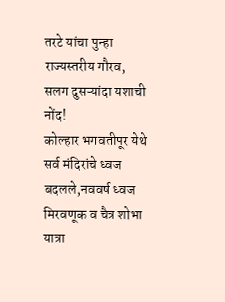तरटे यांचा पुन्हा राज्यस्तरीय गौरव, सलग दुसऱ्यांदा यशाची नोंद!
कोल्हार भगवतीपूर येथे सर्व मंदिरांचे ध्वज बदलले,नववर्ष ध्वज मिरवणूक व चैत्र शोभा यात्रा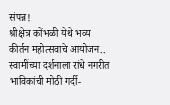संपन्न!
श्रीक्षेत्र कोंभळी येथे भव्य कीर्तन महोत्सवाचे आयोजन..
स्वामींच्या दर्शनाला रांधे नगरीत भाविकांची मोठी गर्दी-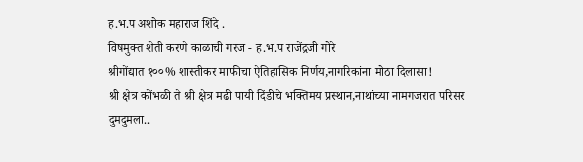ह.भ.प अशोक महाराज शिंदे .
विषमुक्त शेती करणे काळाची गरज - ह.भ.प राजेंद्रजी गोरे
श्रीगोंद्यात १००% शास्तीकर माफीचा ऐतिहासिक निर्णय,नागरिकांना मोठा दिलासा!
श्री क्षेत्र कोंभळी ते श्री क्षेत्र मढी पायी दिंडीचे भक्तिमय प्रस्थान,नाथांच्या नामगजरात परिसर दुमदुमला..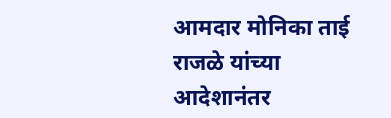आमदार मोनिका ताई राजळे यांच्या आदेशानंतर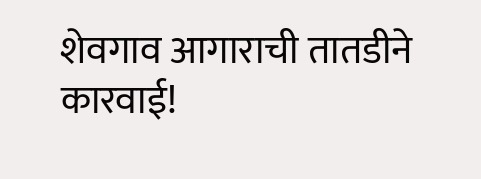शेवगाव आगाराची तातडीने कारवाई!